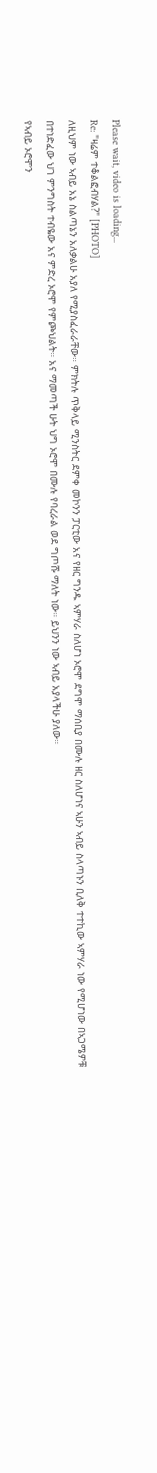Please wait, video is loading...
Re: "ዛሬም ተቆልፎብሃል?" [PHOTO]
ለዚህም ነው ኣብይ አኔ ስልጣኔን አለቃልሁ አያለ የሚያስፈራራቸው። ምክትሉ ጥቅላይ ሚንስትር ደምቀ መኮንን ፓርቲው አና የዘር ግንዱ ኣምሃራ ስለሆነ ኦሮሞ ደግሞ ማሰቢያ በሙሉ ዘር ስለሆነና ኣሁን ኣብይ ስላጣኑን ቢለቅ ተተኪው ኣምሃራ ነው የሚሆነው በኣጋሜዎቹ በተነድፈው ህገ ምንግስት ተብዬው አና ምድረ ኦሮሞ የምጮህልት። አና ማመጣች ሁት ህግ ኦሮሞ በሙሉ የባረራል ወደ ግጦሹ ማለት ነው። ይህንን ነው ኣብይ አያላችሁ ያለው።
የኣብይ ኦሮሞን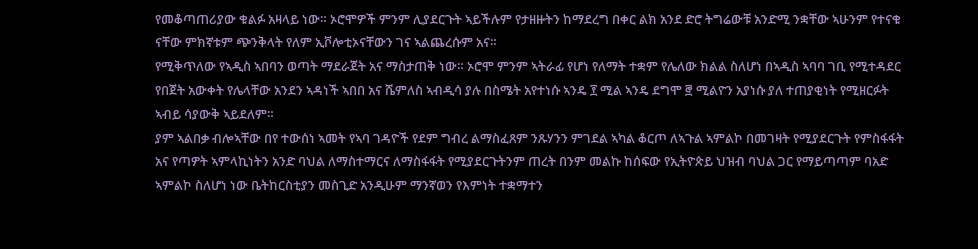የመቆጣጠሪያው ቁልፉ አዛላይ ነው። ኦሮሞዎች ምንም ሊያደርጉት ኣይችሉም የታዘዙትን ከማደረግ በቀር ልክ አንደ ድሮ ትግሬውቹ አንድሚ ንቋቸው ኣሁንም የተናቁ ናቸው ምክኛቱም ጭንቅላት የለም ኢቮሎቲኦናቸውን ገና ኣልጨረሱም አና።
የሚቅጥለው የኣዲስ ኣበባን ወጣት ማደራጀት አና ማስታጠቅ ነው። ኦሮሞ ምንም ኣትራፊ የሆነ የለማት ተቋም የሌለው ክልል ስለሆነ በኣዲስ ኣባባ ገቢ የሚተዳደር የበጀት አውቀት የሌላቸው አንደን ኣዳነች ኣበበ አና ሼምለስ ኣብዲሳ ያሉ በስሜት አየተነሱ ኣንዴ ፻ ሚል ኣንዴ ደግሞ ፸ ሚልዮን አያነሱ ያለ ተጠያቂነት የሚዘርፉት ኣብይ ሳያውቅ ኣይደለም።
ያም ኣልበቃ ብሎኣቸው በየ ተውሰነ ኣመት የኣባ ገዳዮች የደም ግብረ ልማስፈጸም ንጹሃንን ምገደል ኣካል ቆርጦ ለኣጉል ኣምልኮ በመገዛት የሚያደርጉት የምስፋፋት አና የጣዎት ኣምላኪነትን አንድ ባህል ለማስተማርና ለማስፋፋት የሚያደርጉትንም ጠረት በንም መልኩ ከሰፍው የኢትዮጵይ ህዝብ ባህል ጋር የማይጣጣም ባአድ ኣምልኮ ስለሆነ ነው ቤትከርስቲያን መስጊድ አንዲሁም ማንኛወን የእምነት ተቋማተን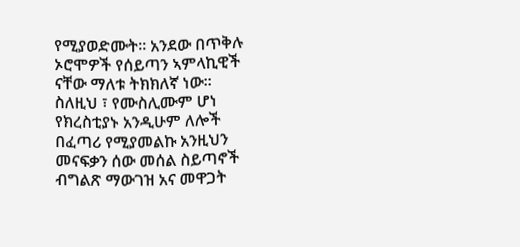የሚያወድሙት። አንደው በጥቅሉ ኦሮሞዎች የሰይጣን ኣምላኪዊች ናቸው ማለቱ ትክክለኛ ነው።
ስለዚህ ፣ የሙስሊሙም ሆነ የክረስቲያኑ አንዲሁም ለሎች በፈጣሪ የሚያመልኩ አንዚህን መናፍቃን ሰው መሰል ስይጣኖች ብግልጽ ማውገዝ አና መዋጋት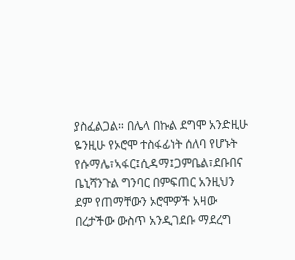ያስፈልጋል። በሌላ በኩል ደግሞ አንድዚሁ ዬንዚሁ የኦሮሞ ተስፋፊነት ሰለባ የሆኑት የሱማሌ፣ኣፋር፤ሲዳማ፤ጋምቤል፣ደቡበና ቤኒሻንጉል ግንባር በምፍጠር አንዚህን ደም የጠማቸውን ኦሮሞዎች አዛው በረታችው ውስጥ አንዲገደቡ ማደረግ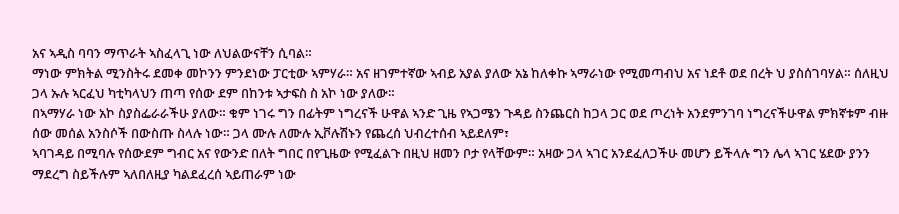አና ኣዲስ ባባን ማጥራት ኣስፈላጊ ነው ለህልውናቸን ሲባል።
ማነው ምክትል ሚንስትሩ ደመቀ መኮንን ምንደነው ፓርቲው ኣምሃራ። አና ዘገምተኛው ኣብይ አያል ያለው አኔ ከለቀኩ ኣማራነው የሚመጣብህ አና ነደቶ ወደ በረት ህ ያስሰገባሃል። ሰለዚህ ጋላ ኡሉ ኣርፈህ ካቲካላህን ጠጣ የሰው ደም በከንቱ ኣታፍስ ስ አኮ ነው ያለው።
በኣማሃራ ነው አኮ ስያስፌራራችሁ ያለው። ቁም ነገሩ ግን በፊትም ነግረናች ሁዋል ኣንድ ጊዜ የኣጋሜን ጉዳይ ስንጨርስ ከጋላ ጋር ወደ ጦረነት አንደምንገባ ነግረናችሁዋል ምክኛቱም ብዙ ሰው መሰል አንስሶች በውስጡ ስላሉ ነው። ጋላ ሙሉ ለሙሉ ኢቮሉሽኑን የጨረሰ ህብረተሰብ ኣይደለም፣
ኣባገዳይ በሚባሉ የሰውደም ግብር አና የውንድ በለት ግበር በየጊዜው የሚፈልጉ በዚህ ዘመን ቦታ የላቸውም። አዛው ጋላ ኣገር አንደፈለጋችሁ መሆን ይችላሉ ግን ሌላ ኣገር ሄደው ያንን ማደረግ ስይችሉም ኣለበለዚያ ካልደፈረሰ ኣይጠራም ነው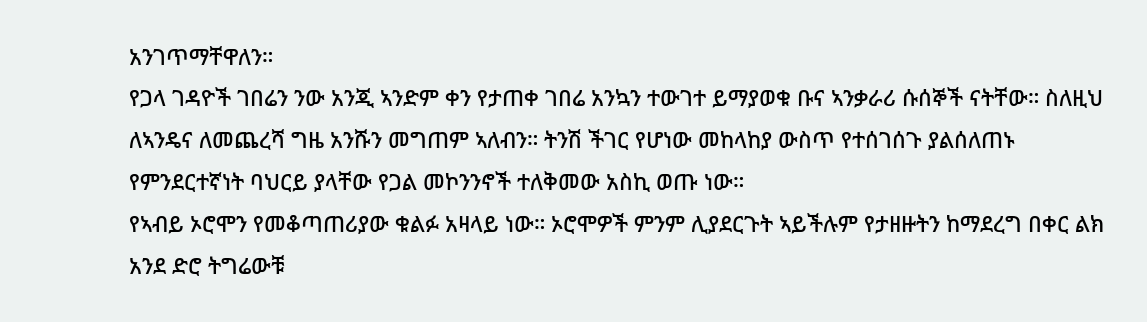አንገጥማቸዋለን።
የጋላ ገዳዮች ገበሬን ንው አንጂ ኣንድም ቀን የታጠቀ ገበሬ አንኳን ተውገተ ይማያወቁ ቡና ኣንቃራሪ ሱሰኞች ናትቸው። ስለዚህ ለኣንዴና ለመጨረሻ ግዜ አንሹን መግጠም ኣለብን። ትንሽ ችገር የሆነው መከላከያ ውስጥ የተሰገሰጉ ያልሰለጠኑ የምንደርተኛነት ባህርይ ያላቸው የጋል መኮንንኖች ተለቅመው አስኪ ወጡ ነው።
የኣብይ ኦሮሞን የመቆጣጠሪያው ቁልፉ አዛላይ ነው። ኦሮሞዎች ምንም ሊያደርጉት ኣይችሉም የታዘዙትን ከማደረግ በቀር ልክ አንደ ድሮ ትግሬውቹ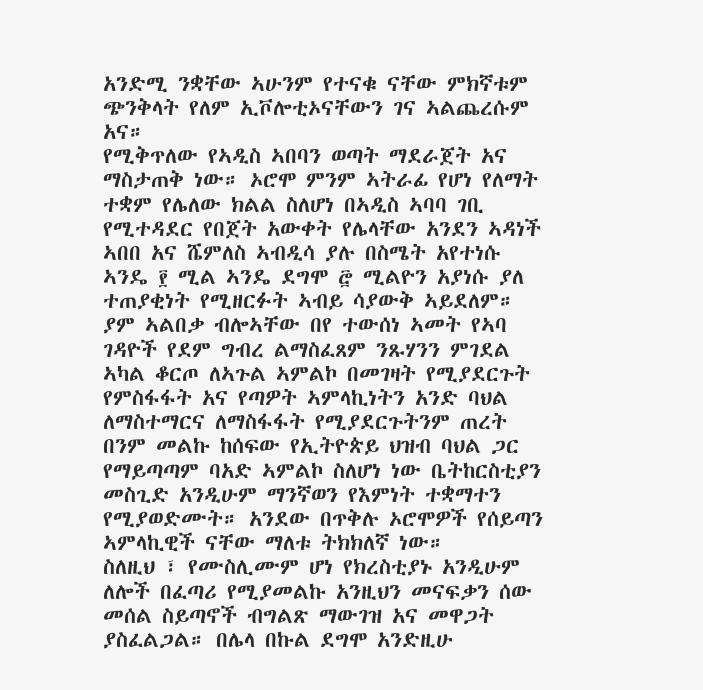አንድሚ ንቋቸው ኣሁንም የተናቁ ናቸው ምክኛቱም ጭንቅላት የለም ኢቮሎቲኦናቸውን ገና ኣልጨረሱም አና።
የሚቅጥለው የኣዲስ ኣበባን ወጣት ማደራጀት አና ማስታጠቅ ነው። ኦሮሞ ምንም ኣትራፊ የሆነ የለማት ተቋም የሌለው ክልል ስለሆነ በኣዲስ ኣባባ ገቢ የሚተዳደር የበጀት አውቀት የሌላቸው አንደን ኣዳነች ኣበበ አና ሼምለስ ኣብዲሳ ያሉ በስሜት አየተነሱ ኣንዴ ፻ ሚል ኣንዴ ደግሞ ፸ ሚልዮን አያነሱ ያለ ተጠያቂነት የሚዘርፉት ኣብይ ሳያውቅ ኣይደለም።
ያም ኣልበቃ ብሎኣቸው በየ ተውሰነ ኣመት የኣባ ገዳዮች የደም ግብረ ልማስፈጸም ንጹሃንን ምገደል ኣካል ቆርጦ ለኣጉል ኣምልኮ በመገዛት የሚያደርጉት የምስፋፋት አና የጣዎት ኣምላኪነትን አንድ ባህል ለማስተማርና ለማስፋፋት የሚያደርጉትንም ጠረት በንም መልኩ ከሰፍው የኢትዮጵይ ህዝብ ባህል ጋር የማይጣጣም ባአድ ኣምልኮ ስለሆነ ነው ቤትከርስቲያን መስጊድ አንዲሁም ማንኛወን የእምነት ተቋማተን የሚያወድሙት። አንደው በጥቅሉ ኦሮሞዎች የሰይጣን ኣምላኪዊች ናቸው ማለቱ ትክክለኛ ነው።
ስለዚህ ፣ የሙስሊሙም ሆነ የክረስቲያኑ አንዲሁም ለሎች በፈጣሪ የሚያመልኩ አንዚህን መናፍቃን ሰው መሰል ስይጣኖች ብግልጽ ማውገዝ አና መዋጋት ያስፈልጋል። በሌላ በኩል ደግሞ አንድዚሁ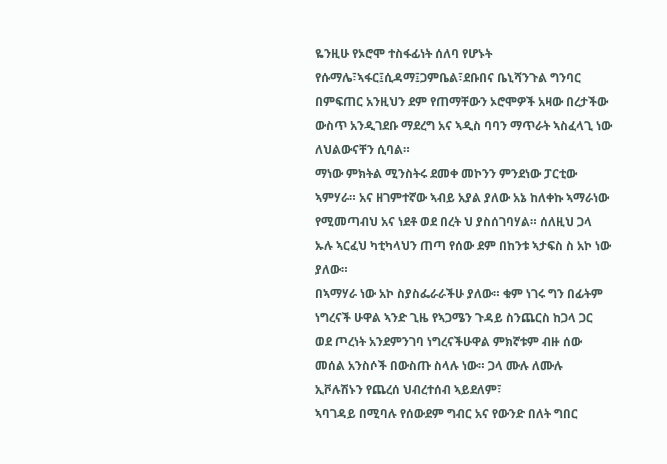ዬንዚሁ የኦሮሞ ተስፋፊነት ሰለባ የሆኑት የሱማሌ፣ኣፋር፤ሲዳማ፤ጋምቤል፣ደቡበና ቤኒሻንጉል ግንባር በምፍጠር አንዚህን ደም የጠማቸውን ኦሮሞዎች አዛው በረታችው ውስጥ አንዲገደቡ ማደረግ አና ኣዲስ ባባን ማጥራት ኣስፈላጊ ነው ለህልውናቸን ሲባል።
ማነው ምክትል ሚንስትሩ ደመቀ መኮንን ምንደነው ፓርቲው ኣምሃራ። አና ዘገምተኛው ኣብይ አያል ያለው አኔ ከለቀኩ ኣማራነው የሚመጣብህ አና ነደቶ ወደ በረት ህ ያስሰገባሃል። ሰለዚህ ጋላ ኡሉ ኣርፈህ ካቲካላህን ጠጣ የሰው ደም በከንቱ ኣታፍስ ስ አኮ ነው ያለው።
በኣማሃራ ነው አኮ ስያስፌራራችሁ ያለው። ቁም ነገሩ ግን በፊትም ነግረናች ሁዋል ኣንድ ጊዜ የኣጋሜን ጉዳይ ስንጨርስ ከጋላ ጋር ወደ ጦረነት አንደምንገባ ነግረናችሁዋል ምክኛቱም ብዙ ሰው መሰል አንስሶች በውስጡ ስላሉ ነው። ጋላ ሙሉ ለሙሉ ኢቮሉሽኑን የጨረሰ ህብረተሰብ ኣይደለም፣
ኣባገዳይ በሚባሉ የሰውደም ግብር አና የውንድ በለት ግበር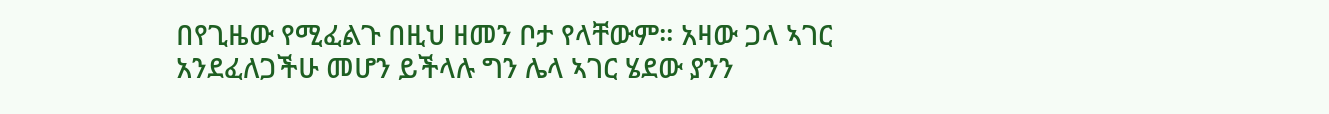በየጊዜው የሚፈልጉ በዚህ ዘመን ቦታ የላቸውም። አዛው ጋላ ኣገር አንደፈለጋችሁ መሆን ይችላሉ ግን ሌላ ኣገር ሄደው ያንን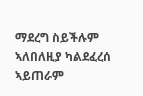ማደረግ ስይችሉም ኣለበለዚያ ካልደፈረሰ ኣይጠራም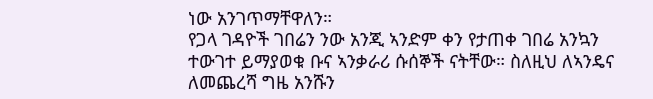ነው አንገጥማቸዋለን።
የጋላ ገዳዮች ገበሬን ንው አንጂ ኣንድም ቀን የታጠቀ ገበሬ አንኳን ተውገተ ይማያወቁ ቡና ኣንቃራሪ ሱሰኞች ናትቸው። ስለዚህ ለኣንዴና ለመጨረሻ ግዜ አንሹን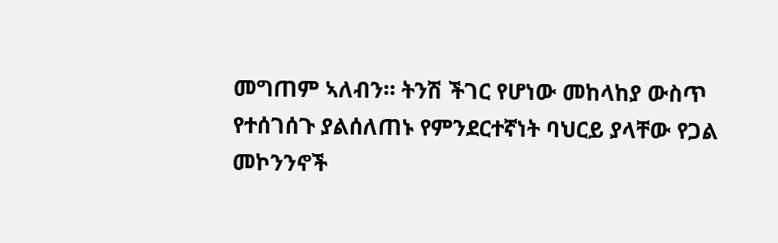መግጠም ኣለብን። ትንሽ ችገር የሆነው መከላከያ ውስጥ የተሰገሰጉ ያልሰለጠኑ የምንደርተኛነት ባህርይ ያላቸው የጋል መኮንንኖች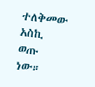ተለቅመው አስኪ ወጡ ነው።